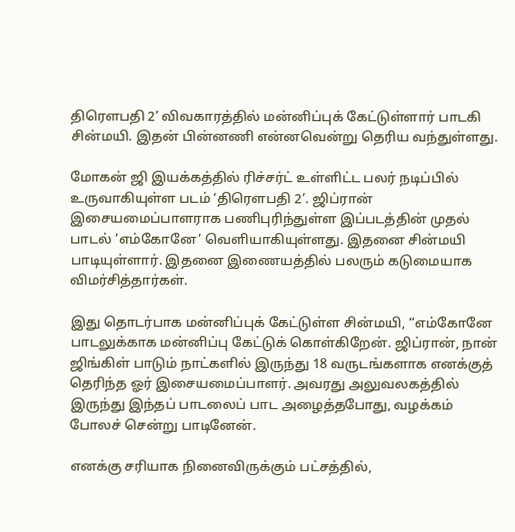திரெளபதி 2’ விவகாரத்தில் மன்னிப்புக் கேட்டுள்ளார் பாடகி சின்மயி. இதன் பின்னணி என்னவென்று தெரிய வந்துள்ளது.

மோகன் ஜி இயக்கத்தில் ரிச்சர்ட் உள்ளிட்ட பலர் நடிப்பில் உருவாகியுள்ள படம் ‘திரெளபதி 2’. ஜிப்ரான் இசையமைப்பாளராக பணிபுரிந்துள்ள இப்படத்தின் முதல் பாடல் ’எம்கோனே’ வெளியாகியுள்ளது. இதனை சின்மயி பாடியுள்ளார். இதனை இணையத்தில் பலரும் கடுமையாக விமர்சித்தார்கள்.

இது தொடர்பாக மன்னிப்புக் கேட்டுள்ள சின்மயி, “எம்கோனே பாடலுக்காக மன்னிப்பு கேட்டுக் கொள்கிறேன். ஜிப்ரான், நான் ஜிங்கிள் பாடும் நாட்களில் இருந்து 18 வருடங்களாக எனக்குத் தெரிந்த ஓர் இசையமைப்பாளர். அவரது அலுவலகத்தில் இருந்து இந்தப் பாடலைப் பாட அழைத்தபோது, வழக்கம் போலச் சென்று பாடினேன்.

எனக்கு சரியாக நினைவிருக்கும் பட்சத்தில்,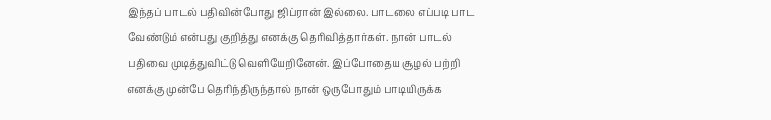இந்தப் பாடல் பதிவின்போது ஜிப்ரான் இல்லை. பாடலை எப்படி பாட வேண்டும் என்பது குறித்து எனக்கு தெரிவித்தார்கள். நான் பாடல் பதிவை முடித்துவிட்டு வெளியேறினேன். இப்போதைய சூழல் பற்றி எனக்கு முன்பே தெரிந்திருந்தால் நான் ஒருபோதும் பாடியிருக்க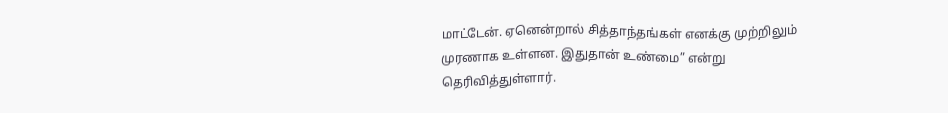மாட்டேன். ஏனென்றால் சித்தாந்தங்கள் எனக்கு முற்றிலும் முரணாக உள்ளன. இதுதான் உண்மை” என்று தெரிவித்துள்ளார்.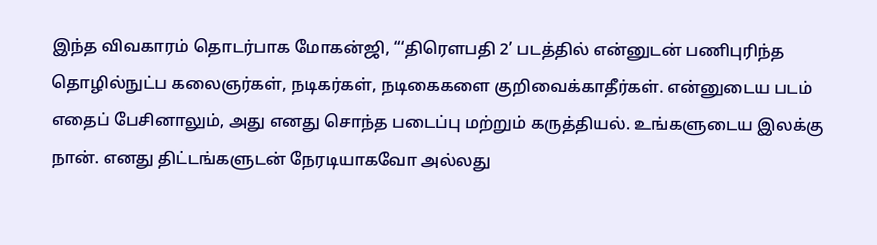இந்த விவகாரம் தொடர்பாக மோகன்ஜி, “‘திரெளபதி 2’ படத்தில் என்னுடன் பணிபுரிந்த தொழில்நுட்ப கலைஞர்கள், நடிகர்கள், நடிகைகளை குறிவைக்காதீர்கள். என்னுடைய படம் எதைப் பேசினாலும், அது எனது சொந்த படைப்பு மற்றும் கருத்தியல். உங்களுடைய இலக்கு நான். எனது திட்டங்களுடன் நேரடியாகவோ அல்லது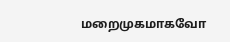மறைமுகமாகவோ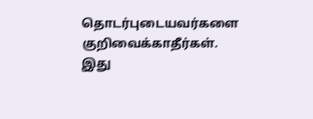தொடர்புடையவர்களை குறிவைக்காதீர்கள். இது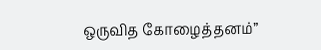ஒருவித கோழைத்தனம்”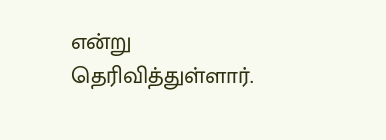என்று தெரிவித்துள்ளார்.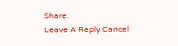Share.
Leave A Reply Cancel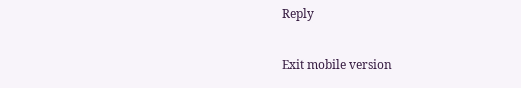Reply

Exit mobile version